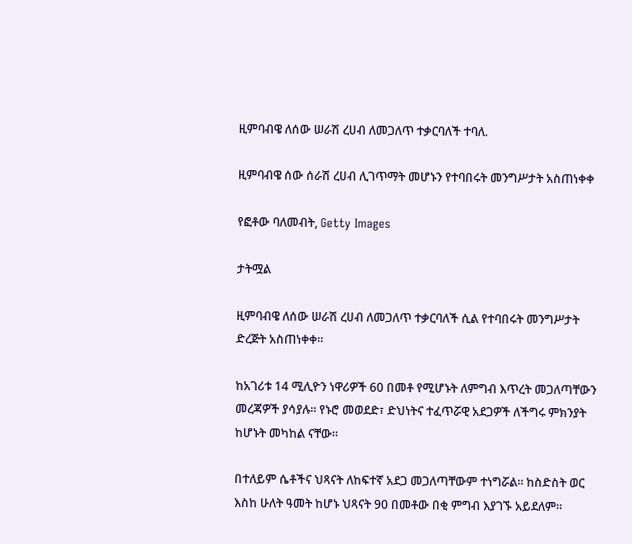ዚምባብዌ ለሰው ሠራሽ ረሀብ ለመጋለጥ ተቃርባለች ተባለ.

ዚምባብዌ ሰው ሰራሽ ረሀብ ሊገጥማት መሆኑን የተባበሩት መንግሥታት አስጠነቀቀ

የፎቶው ባለመብት, Getty Images

ታትሟል

ዚምባብዌ ለሰው ሠራሽ ረሀብ ለመጋለጥ ተቃርባለች ሲል የተባበሩት መንግሥታት ድረጅት አስጠነቀቀ።

ከአገሪቱ 14 ሚሊዮን ነዋሪዎች 60 በመቶ የሚሆኑት ለምግብ እጥረት መጋለጣቸውን መረጃዎች ያሳያሉ። የኑሮ መወደድ፣ ድህነትና ተፈጥሯዊ አደጋዎች ለችግሩ ምክንያት ከሆኑት መካከል ናቸው።

በተለይም ሴቶችና ህጻናት ለከፍተኛ አደጋ መጋለጣቸውም ተነግሯል። ከስድስት ወር እስከ ሁለት ዓመት ከሆኑ ህጻናት 90 በመቶው በቂ ምግብ እያገኙ አይደለም።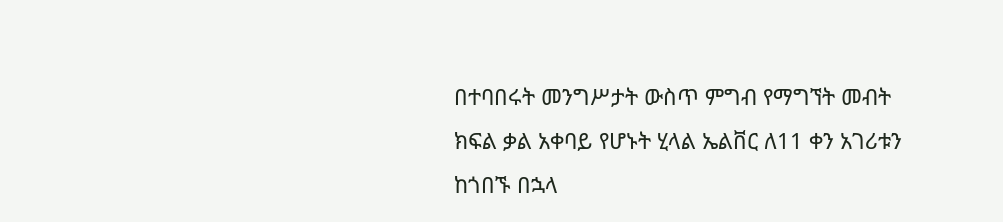በተባበሩት መንግሥታት ውስጥ ምግብ የማግኘት መብት ክፍል ቃል አቀባይ የሆኑት ሂላል ኤልቨር ለ11 ቀን አገሪቱን ከጎበኙ በኋላ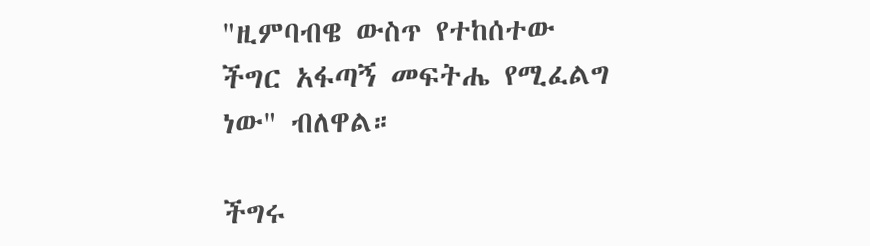"ዚምባብዌ ውስጥ የተከሰተው ችግር አፋጣኝ መፍትሔ የሚፈልግ ነው" ብለዋል።

ችግሩ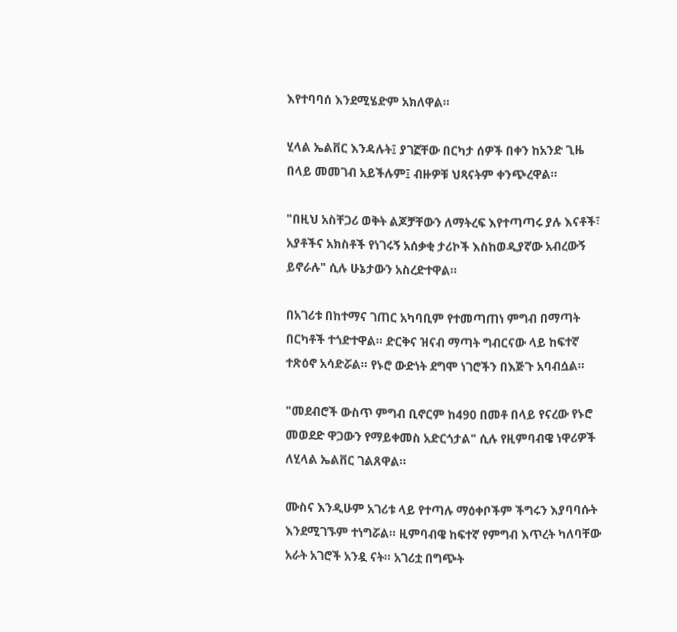እየተባባሰ እንደሚሄድም አክለዋል።

ሂላል ኤልቨር እንዳሉት፤ ያገኟቸው በርካታ ሰዎች በቀን ከአንድ ጊዜ በላይ መመገብ አይችሉም፤ ብዙዎቹ ህጻናትም ቀንጭረዋል።

"በዚህ አስቸጋሪ ወቅት ልጆቻቸውን ለማትረፍ እየተጣጣሩ ያሉ እናቶች፣ አያቶችና አክስቶች የነገሩኝ አሰቃቂ ታሪኮች እስከወዲያኛው አብረውኝ ይኖራሉ" ሲሉ ሁኔታውን አስረድተዋል።

በአገሪቱ በከተማና ገጠር አካባቢም የተመጣጠነ ምግብ በማጣት በርካቶች ተጎድተዋል። ድርቅና ዝናብ ማጣት ግብርናው ላይ ከፍተኛ ተጽዕኖ አሳድሯል። የኑሮ ውድነት ደግሞ ነገሮችን በእጅጉ አባብሷል።

"መደብሮች ውስጥ ምግብ ቢኖርም ከ490 በመቶ በላይ የናረው የኑሮ መወደድ ዋጋውን የማይቀመስ አድርጎታል" ሲሉ የዚምባብዌ ነዋሪዎች ለሂላል ኤልቨር ገልጸዋል።

ሙስና እንዲሁም አገሪቱ ላይ የተጣሉ ማዕቀቦችም ችግሩን እያባባሱት እንደሚገኙም ተነግሯል። ዚምባብዌ ከፍተኛ የምግብ እጥረት ካለባቸው አራት አገሮች አንዷ ናት። አገሪቷ በግጭት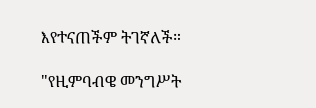እየተናጠችም ትገኛለች።

"የዚምባብዌ መንግሥት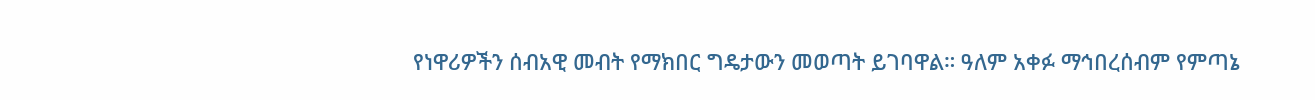የነዋሪዎችን ሰብአዊ መብት የማክበር ግዴታውን መወጣት ይገባዋል። ዓለም አቀፉ ማኅበረሰብም የምጣኔ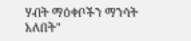ሃብት ማዕቀቦችን ማንሳት አለበት"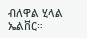ብለዋል ሂላል ኤልቨር።